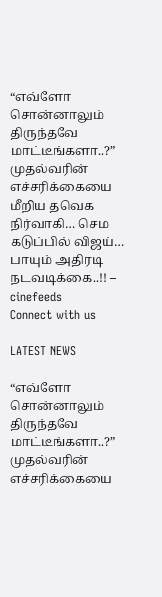“எவ்ளோ சொன்னாலும் திருந்தவே மாட்டீங்களா..?” முதல்வரின் எச்சரிக்கையை மீறிய தவெக நிர்வாகி… செம கடுப்பில் விஜய்… பாயும் அதிரடி நடவடிக்கை..!! – cinefeeds
Connect with us

LATEST NEWS

“எவ்ளோ சொன்னாலும் திருந்தவே மாட்டீங்களா..?” முதல்வரின் எச்சரிக்கையை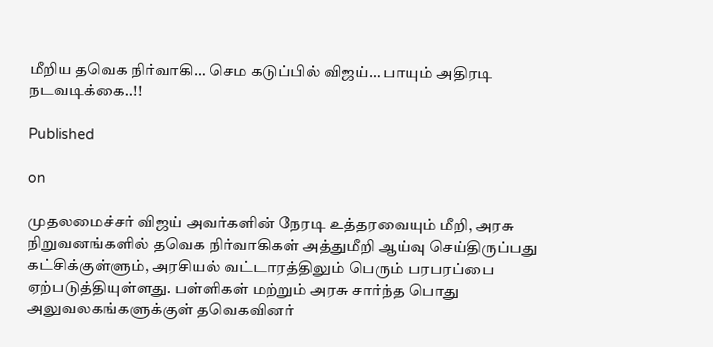மீறிய தவெக நிர்வாகி… செம கடுப்பில் விஜய்… பாயும் அதிரடி நடவடிக்கை..!!

Published

on

முதலமைச்சர் விஜய் அவர்களின் நேரடி உத்தரவையும் மீறி, அரசு நிறுவனங்களில் தவெக நிர்வாகிகள் அத்துமீறி ஆய்வு செய்திருப்பது கட்சிக்குள்ளும், அரசியல் வட்டாரத்திலும் பெரும் பரபரப்பை ஏற்படுத்தியுள்ளது. பள்ளிகள் மற்றும் அரசு சார்ந்த பொது அலுவலகங்களுக்குள் தவெகவினர்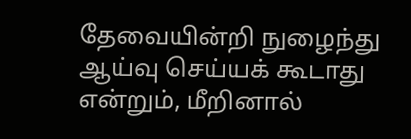தேவையின்றி நுழைந்து ஆய்வு செய்யக் கூடாது என்றும், மீறினால்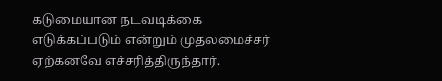கடுமையான நடவடிக்கை எடுக்கப்படும் என்றும் முதலமைச்சர் ஏற்கனவே எச்சரித்திருந்தார்.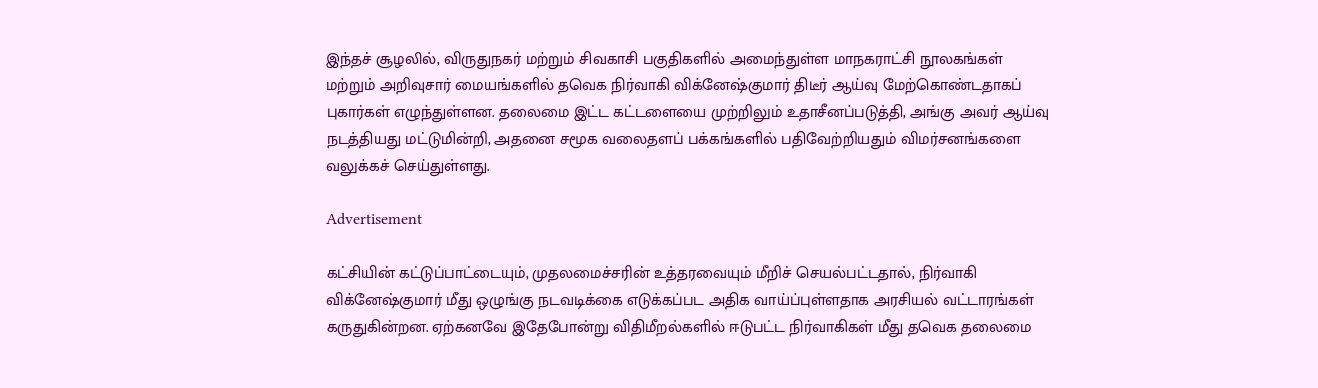இந்தச் சூழலில், விருதுநகர் மற்றும் சிவகாசி பகுதிகளில் அமைந்துள்ள மாநகராட்சி நூலகங்கள் மற்றும் அறிவுசார் மையங்களில் தவெக நிர்வாகி விக்னேஷ்குமார் திடீர் ஆய்வு மேற்கொண்டதாகப் புகார்கள் எழுந்துள்ளன. தலைமை இட்ட கட்டளையை முற்றிலும் உதாசீனப்படுத்தி, அங்கு அவர் ஆய்வு நடத்தியது மட்டுமின்றி, அதனை சமூக வலைதளப் பக்கங்களில் பதிவேற்றியதும் விமர்சனங்களை வலுக்கச் செய்துள்ளது.

Advertisement

கட்சியின் கட்டுப்பாட்டையும், முதலமைச்சரின் உத்தரவையும் மீறிச் செயல்பட்டதால், நிர்வாகி விக்னேஷ்குமார் மீது ஒழுங்கு நடவடிக்கை எடுக்கப்பட அதிக வாய்ப்புள்ளதாக அரசியல் வட்டாரங்கள் கருதுகின்றன. ஏற்கனவே இதேபோன்று விதிமீறல்களில் ஈடுபட்ட நிர்வாகிகள் மீது தவெக தலைமை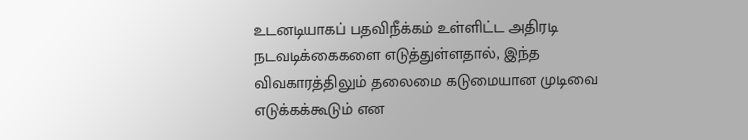உடனடியாகப் பதவிநீக்கம் உள்ளிட்ட அதிரடி நடவடிக்கைகளை எடுத்துள்ளதால், இந்த விவகாரத்திலும் தலைமை கடுமையான முடிவை எடுக்கக்கூடும் என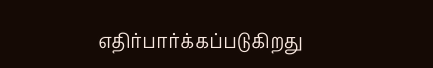எதிர்பார்க்கப்படுகிறது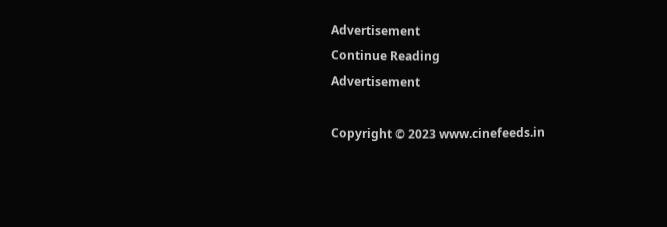Advertisement
Continue Reading
Advertisement

Copyright © 2023 www.cinefeeds.in